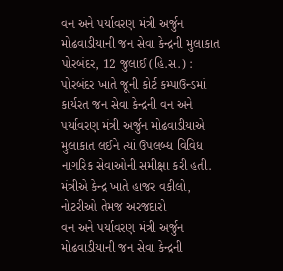વન અને પર્યાવરણ મંત્રી અર્જુન મોઢવાડીયાની જન સેવા કેન્દ્રની મુલાકાત
પોરબંદર, 12 જુલાઈ (હિ.સ.) : પોરબંદર ખાતે જૂની કોર્ટ કમ્પાઉન્ડમાં કાર્યરત જન સેવા કેન્દ્રની વન અને પર્યાવરણ મંત્રી અર્જુન મોઢવાડીયાએ મુલાકાત લઈને ત્યાં ઉપલબ્ધ વિવિધ નાગરિક સેવાઓની સમીક્ષા કરી હતી. મંત્રીએ કેન્દ્ર ખાતે હાજર વકીલો, નોટરીઓ તેમજ અરજદારો
વન અને પર્યાવરણ મંત્રી અર્જુન મોઢવાડીયાની જન સેવા કેન્દ્રની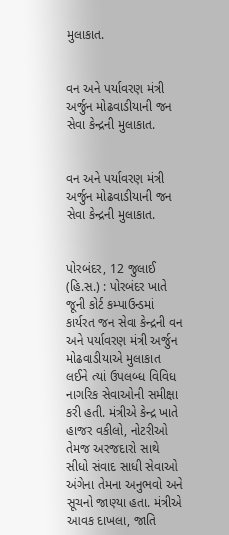મુલાકાત.


વન અને પર્યાવરણ મંત્રી અર્જુન મોઢવાડીયાની જન સેવા કેન્દ્રની મુલાકાત.


વન અને પર્યાવરણ મંત્રી અર્જુન મોઢવાડીયાની જન સેવા કેન્દ્રની મુલાકાત.


પોરબંદર, 12 જુલાઈ (હિ.સ.) : પોરબંદર ખાતે જૂની કોર્ટ કમ્પાઉન્ડમાં કાર્યરત જન સેવા કેન્દ્રની વન અને પર્યાવરણ મંત્રી અર્જુન મોઢવાડીયાએ મુલાકાત લઈને ત્યાં ઉપલબ્ધ વિવિધ નાગરિક સેવાઓની સમીક્ષા કરી હતી. મંત્રીએ કેન્દ્ર ખાતે હાજર વકીલો, નોટરીઓ તેમજ અરજદારો સાથે સીધો સંવાદ સાધી સેવાઓ અંગેના તેમના અનુભવો અને સૂચનો જાણ્યા હતા. મંત્રીએ આવક દાખલા, જાતિ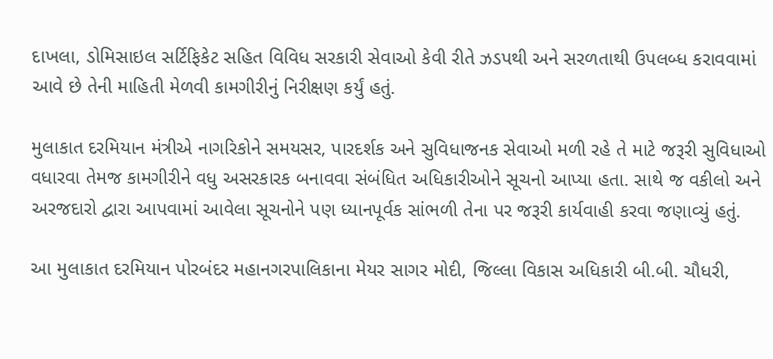દાખલા, ડોમિસાઇલ સર્ટિફિકેટ સહિત વિવિધ સરકારી સેવાઓ કેવી રીતે ઝડપથી અને સરળતાથી ઉપલબ્ધ કરાવવામાં આવે છે તેની માહિતી મેળવી કામગીરીનું નિરીક્ષણ કર્યું હતું.

મુલાકાત દરમિયાન મંત્રીએ નાગરિકોને સમયસર, પારદર્શક અને સુવિધાજનક સેવાઓ મળી રહે તે માટે જરૂરી સુવિધાઓ વધારવા તેમજ કામગીરીને વધુ અસરકારક બનાવવા સંબંધિત અધિકારીઓને સૂચનો આપ્યા હતા. સાથે જ વકીલો અને અરજદારો દ્વારા આપવામાં આવેલા સૂચનોને પણ ધ્યાનપૂર્વક સાંભળી તેના પર જરૂરી કાર્યવાહી કરવા જણાવ્યું હતું.

આ મુલાકાત દરમિયાન પોરબંદર મહાનગરપાલિકાના મેયર સાગર મોદી, જિલ્લા વિકાસ અધિકારી બી.બી. ચૌધરી,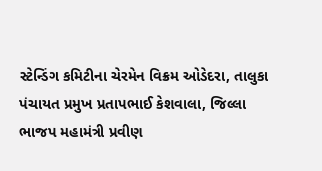સ્ટેન્ડિંગ કમિટીના ચેરમેન વિક્રમ ઓડેદરા, તાલુકા પંચાયત પ્રમુખ પ્રતાપભાઈ કેશવાલા, જિલ્લા ભાજપ મહામંત્રી પ્રવીણ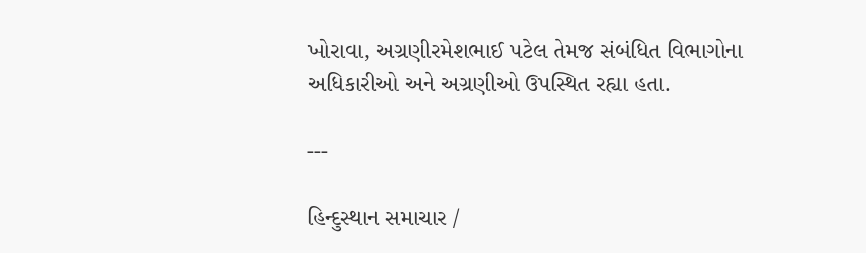ખોરાવા, અગ્રણીરમેશભાઈ પટેલ તેમજ સંબંધિત વિભાગોના અધિકારીઓ અને અગ્રણીઓ ઉપસ્થિત રહ્યા હતા.

---

હિન્દુસ્થાન સમાચાર /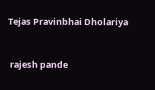Tejas Pravinbhai Dholariya


 rajesh pande